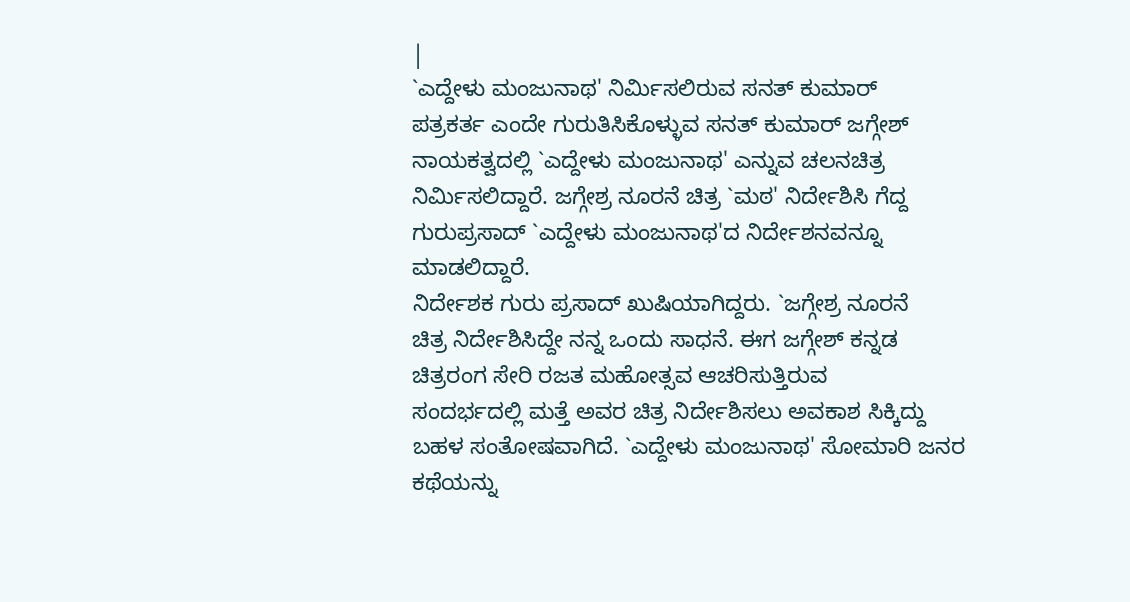|
`ಎದ್ದೇಳು ಮಂಜುನಾಥ' ನಿರ್ಮಿಸಲಿರುವ ಸನತ್ ಕುಮಾರ್
ಪತ್ರಕರ್ತ ಎಂದೇ ಗುರುತಿಸಿಕೊಳ್ಳುವ ಸನತ್ ಕುಮಾರ್ ಜಗ್ಗೇಶ್
ನಾಯಕತ್ವದಲ್ಲಿ `ಎದ್ದೇಳು ಮಂಜುನಾಥ' ಎನ್ನುವ ಚಲನಚಿತ್ರ
ನಿರ್ಮಿಸಲಿದ್ದಾರೆ. ಜಗ್ಗೇಶ್ರ ನೂರನೆ ಚಿತ್ರ `ಮಠ' ನಿರ್ದೇಶಿಸಿ ಗೆದ್ದ
ಗುರುಪ್ರಸಾದ್ `ಎದ್ದೇಳು ಮಂಜುನಾಥ'ದ ನಿರ್ದೇಶನವನ್ನೂ
ಮಾಡಲಿದ್ದಾರೆ.
ನಿರ್ದೇಶಕ ಗುರು ಪ್ರಸಾದ್ ಖುಷಿಯಾಗಿದ್ದರು. `ಜಗ್ಗೇಶ್ರ ನೂರನೆ
ಚಿತ್ರ ನಿರ್ದೇಶಿಸಿದ್ದೇ ನನ್ನ ಒಂದು ಸಾಧನೆ. ಈಗ ಜಗ್ಗೇಶ್ ಕನ್ನಡ
ಚಿತ್ರರಂಗ ಸೇರಿ ರಜತ ಮಹೋತ್ಸವ ಆಚರಿಸುತ್ತಿರುವ
ಸಂದರ್ಭದಲ್ಲಿ ಮತ್ತೆ ಅವರ ಚಿತ್ರ ನಿರ್ದೇಶಿಸಲು ಅವಕಾಶ ಸಿಕ್ಕಿದ್ದು
ಬಹಳ ಸಂತೋಷವಾಗಿದೆ. `ಎದ್ದೇಳು ಮಂಜುನಾಥ' ಸೋಮಾರಿ ಜನರ
ಕಥೆಯನ್ನು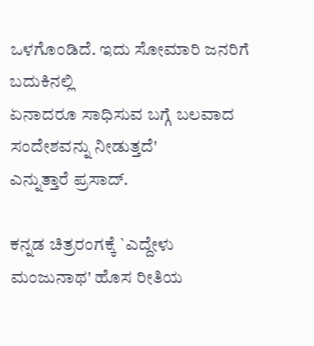ಒಳಗೊಂಡಿದೆ. ಇದು ಸೋಮಾರಿ ಜನರಿಗೆ ಬದುಕಿನಲ್ಲಿ
ಏನಾದರೂ ಸಾಧಿಸುವ ಬಗ್ಗೆ ಬಲವಾದ ಸಂದೇಶವನ್ನು ನೀಡುತ್ತದೆ'
ಎನ್ನುತ್ತಾರೆ ಪ್ರಸಾದ್.

ಕನ್ನಡ ಚಿತ್ರರಂಗಕ್ಕೆ `ಎದ್ದೇಳು ಮಂಜುನಾಥ' ಹೊಸ ರೀತಿಯ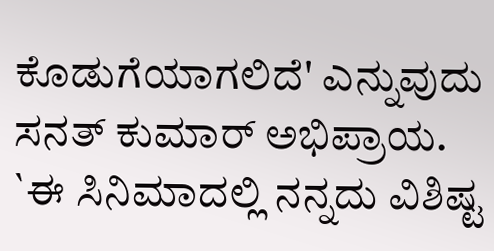ಕೊಡುಗೆಯಾಗಲಿದೆ' ಎನ್ನುವುದು ಸನತ್ ಕುಮಾರ್ ಅಭಿಪ್ರಾಯ.
`ಈ ಸಿನಿಮಾದಲ್ಲಿ ನನ್ನದು ವಿಶಿಷ್ಟ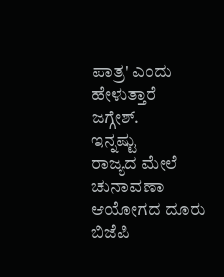ಪಾತ್ರ' ಎಂದು ಹೇಳುತ್ತಾರೆ
ಜಗ್ಗೇಶ್.
ಇನ್ನಷ್ಟು
ರಾಜ್ಯದ ಮೇಲೆ ಚುನಾವಣಾ
ಆಯೋಗದ ದೂರು
ಬಿಜೆಪಿ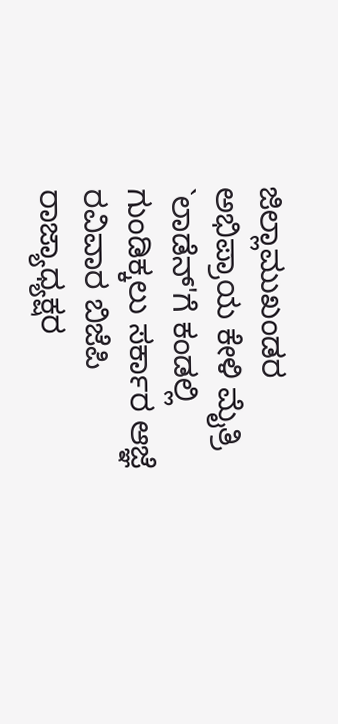ಜಿಲ್ಲಾಮುಖಂಡರ
ಅಭಿಪ್ರಾಯ ಕೇಳಿ ಮೈತ್ರಿ
`ಲಾಡೆನ್'ಗೆ ಕಂಡಲ್ಲಿ
ಗುಂಡಿಕ್ಕಲು ಸರ್ಕಾರ ಆಜ್ಞೆ
ರವಿವಾರ ಬಿಜೆಪಿ
ರಾಜ್ಯಾಧ್ಯಕ್ಷರ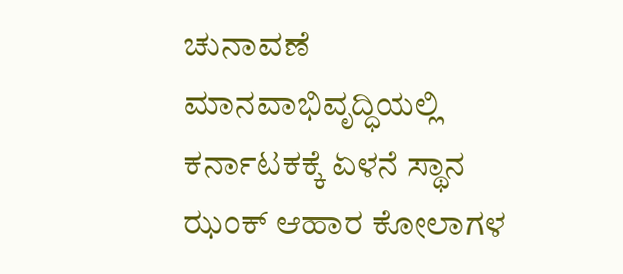ಚುನಾವಣೆ
ಮಾನವಾಭಿವೃದ್ಧಿಯಲ್ಲಿ
ಕರ್ನಾಟಕಕ್ಕೆ ಏಳನೆ ಸ್ಥಾನ
ಝಂಕ್ ಆಹಾರ ಕೋಲಾಗಳ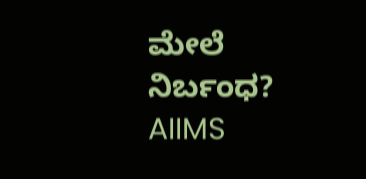ಮೇಲೆ ನಿರ್ಬಂಧ?
AIIMS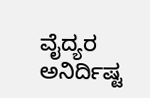ವೈದ್ಯರ ಅನಿರ್ದಿಷ್ಟ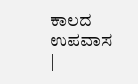ಕಾಲದ ಉಪವಾಸ
|